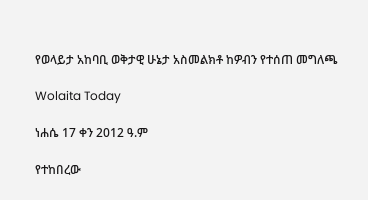የወላይታ አከባቢ ወቅታዊ ሁኔታ አስመልክቶ ከዎብን የተሰጠ መግለጫ

Wolaita Today

ነሐሴ 17 ቀን 2012 ዓ.ም

የተከበረው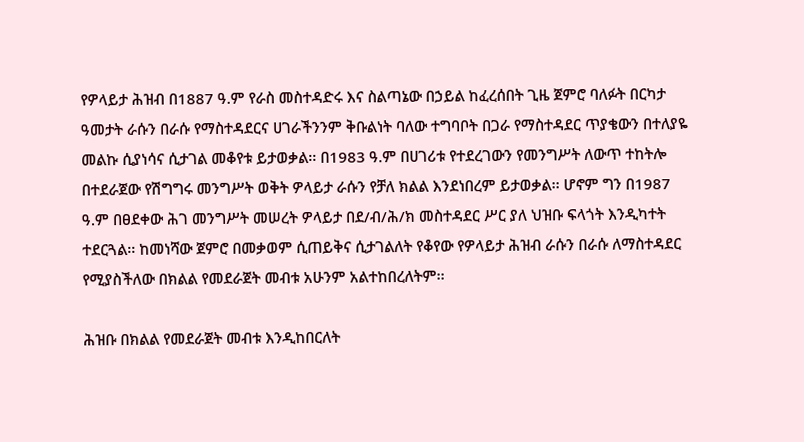የዎላይታ ሕዝብ በ1887 ዓ.ም የራስ መስተዳድሩ እና ስልጣኔው በኃይል ከፈረሰበት ጊዜ ጀምሮ ባለፉት በርካታ ዓመታት ራሱን በራሱ የማስተዳደርና ሀገራችንንም ቅቡልነት ባለው ተግባቦት በጋራ የማስተዳደር ጥያቄውን በተለያዬ መልኩ ሲያነሳና ሲታገል መቆየቱ ይታወቃል፡፡ በ1983 ዓ.ም በሀገሪቱ የተደረገውን የመንግሥት ለውጥ ተከትሎ በተደራጀው የሽግግሩ መንግሥት ወቅት ዎላይታ ራሱን የቻለ ክልል እንደነበረም ይታወቃል፡፡ ሆኖም ግን በ1987 ዓ.ም በፀደቀው ሕገ መንግሥት መሠረት ዎላይታ በደ/ብ/ሕ/ክ መስተዳደር ሥር ያለ ህዝቡ ፍላጎት እንዲካተት ተደርጓል፡፡ ከመነሻው ጀምሮ በመቃወም ሲጠይቅና ሲታገልለት የቆየው የዎላይታ ሕዝብ ራሱን በራሱ ለማስተዳደር የሚያስችለው በክልል የመደራጀት መብቱ አሁንም አልተከበረለትም፡፡

ሕዝቡ በክልል የመደራጀት መብቱ እንዲከበርለት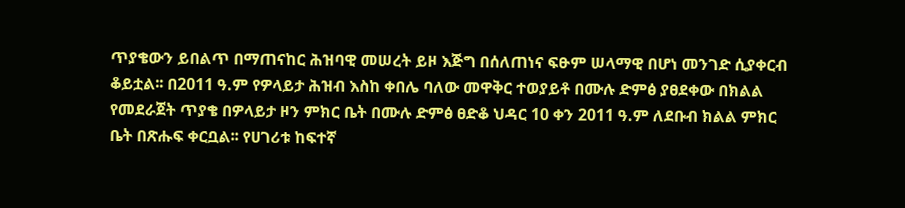ጥያቄውን ይበልጥ በማጠናከር ሕዝባዊ መሠረት ይዞ እጅግ በሰለጠነና ፍፁም ሠላማዊ በሆነ መንገድ ሲያቀርብ ቆይቷል፡፡ በ2011 ዓ.ም የዎላይታ ሕዝብ እስከ ቀበሌ ባለው መዋቅር ተወያይቶ በሙሉ ድምፅ ያፀደቀው በክልል የመደራጀት ጥያቄ በዎላይታ ዞን ምክር ቤት በሙሉ ድምፅ ፀድቆ ህዳር 10 ቀን 2011 ዓ.ም ለደቡብ ክልል ምክር ቤት በጽሑፍ ቀርቧል፡፡ የሀገሪቱ ከፍተኛ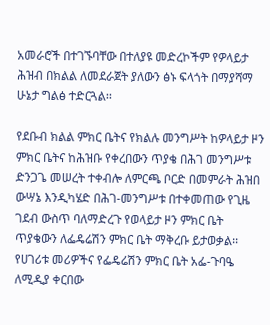አመራሮች በተገኙባቸው በተለያዩ መድረኮችም የዎላይታ ሕዝብ በክልል ለመደራጀት ያለውን ፅኑ ፍላጎት በማያሻማ ሁኔታ ግልፅ ተድርጓል፡፡

የደቡብ ክልል ምክር ቤትና የክልሉ መንግሥት ከዎላይታ ዞን ምክር ቤትና ከሕዝቡ የቀረበውን ጥያቄ በሕገ መንግሥቱ ድንጋጌ መሠረት ተቀብሎ ለምርጫ ቦርድ በመምራት ሕዝበ ውሣኔ እንዲካሄድ በሕገ-መንግሥቱ በተቀመጠው የጊዜ ገደብ ውስጥ ባለማድረጉ የወላይታ ዞን ምክር ቤት ጥያቄውን ለፌዴሬሽን ምክር ቤት ማቅረቡ ይታወቃል፡፡ የሀገሪቱ መሪዎችና የፌዴሬሽን ምክር ቤት አፌ-ጉባዔ ለሚዲያ ቀርበው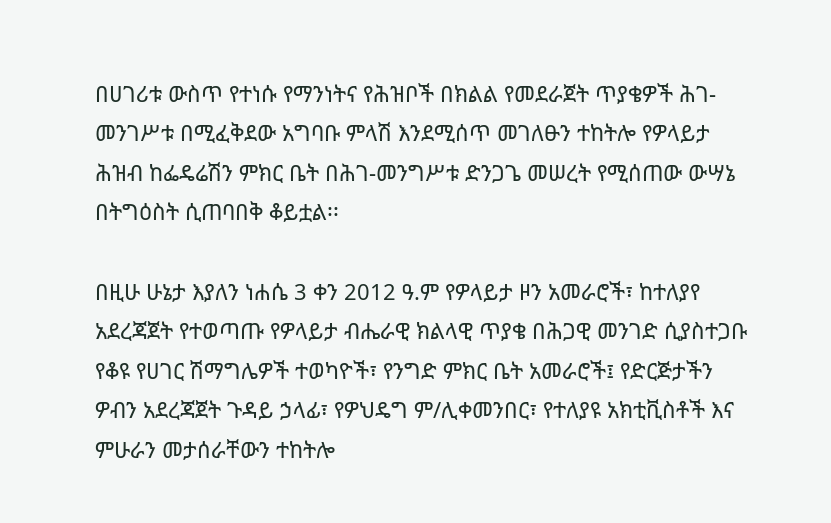በሀገሪቱ ውስጥ የተነሱ የማንነትና የሕዝቦች በክልል የመደራጀት ጥያቄዎች ሕገ-መንገሥቱ በሚፈቅደው አግባቡ ምላሽ እንደሚሰጥ መገለፁን ተከትሎ የዎላይታ ሕዝብ ከፌዴሬሽን ምክር ቤት በሕገ-መንግሥቱ ድንጋጌ መሠረት የሚሰጠው ውሣኔ በትግዕስት ሲጠባበቅ ቆይቷል፡፡

በዚሁ ሁኔታ እያለን ነሐሴ 3 ቀን 2012 ዓ.ም የዎላይታ ዞን አመራሮች፣ ከተለያየ አደረጃጀት የተወጣጡ የዎላይታ ብሔራዊ ክልላዊ ጥያቄ በሕጋዊ መንገድ ሲያስተጋቡ የቆዩ የሀገር ሽማግሌዎች ተወካዮች፣ የንግድ ምክር ቤት አመራሮች፤ የድርጅታችን ዎብን አደረጃጀት ጉዳይ ኃላፊ፣ የዎህዴግ ም/ሊቀመንበር፣ የተለያዩ አክቲቪስቶች እና ምሁራን መታሰራቸውን ተከትሎ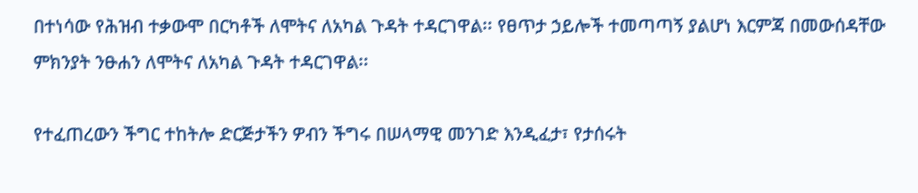በተነሳው የሕዝብ ተቃውሞ በርካቶች ለሞትና ለአካል ጉዳት ተዳርገዋል፡፡ የፀጥታ ኃይሎች ተመጣጣኝ ያልሆነ እርምጃ በመውሰዳቸው ምክንያት ንፁሐን ለሞትና ለአካል ጉዳት ተዳርገዋል፡፡

የተፈጠረውን ችግር ተከትሎ ድርጅታችን ዎብን ችግሩ በሠላማዊ መንገድ እንዲፈታ፣ የታሰሩት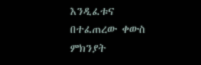እንዲፈቱና በተፈጠረው ቀውስ ምክንያት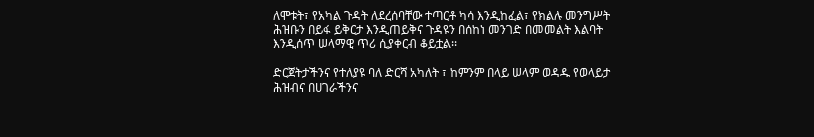ለሞቱት፣ የአካል ጉዳት ለደረሰባቸው ተጣርቶ ካሳ እንዲከፈል፣ የክልሉ መንግሥት ሕዝቡን በይፋ ይቅርታ እንዲጠይቅና ጉዳዩን በሰከነ መንገድ በመመልት እልባት እንዲሰጥ ሠላማዊ ጥሪ ሲያቀርብ ቆይቷል፡፡

ድርጀትታችንና የተለያዩ ባለ ድርሻ አካለት ፣ ከምንም በላይ ሠላም ወዳዱ የወላይታ ሕዝብና በሀገራችንና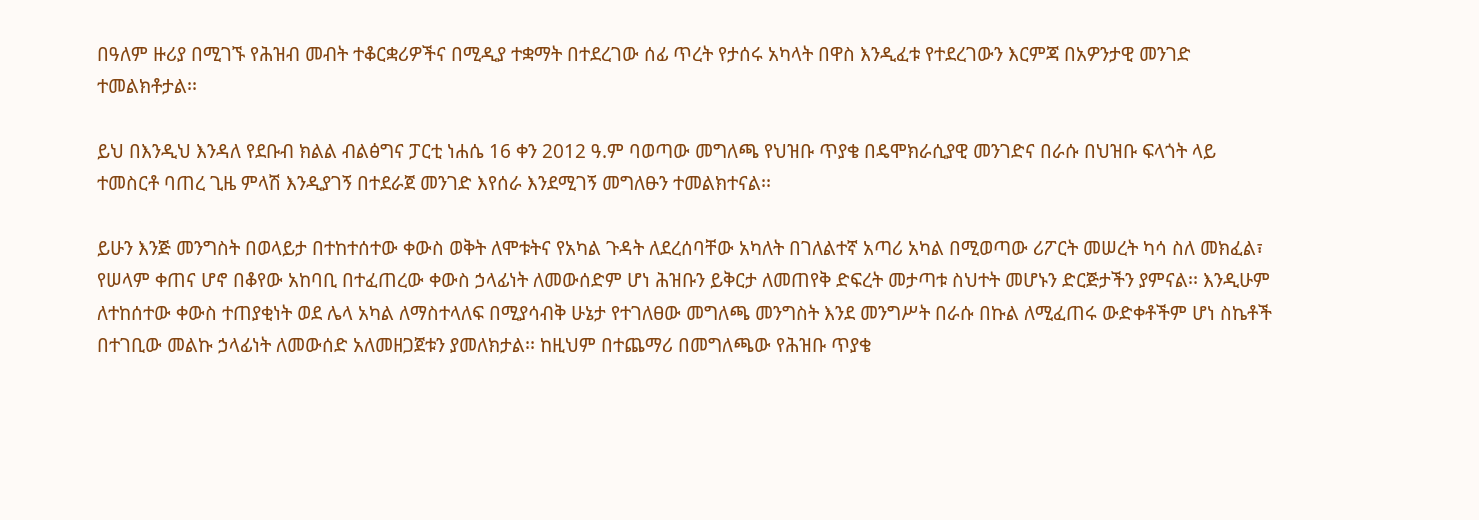በዓለም ዙሪያ በሚገኙ የሕዝብ መብት ተቆርቋሪዎችና በሚዲያ ተቋማት በተደረገው ሰፊ ጥረት የታሰሩ አካላት በዋስ እንዲፈቱ የተደረገውን እርምጃ በአዎንታዊ መንገድ ተመልክቶታል፡፡

ይህ በእንዲህ እንዳለ የደቡብ ክልል ብልፅግና ፓርቲ ነሐሴ 16 ቀን 2012 ዓ.ም ባወጣው መግለጫ የህዝቡ ጥያቄ በዴሞክራሲያዊ መንገድና በራሱ በህዝቡ ፍላጎት ላይ ተመስርቶ ባጠረ ጊዜ ምላሽ እንዲያገኝ በተደራጀ መንገድ እየሰራ እንደሚገኝ መግለፁን ተመልክተናል፡፡

ይሁን እንጅ መንግስት በወላይታ በተከተሰተው ቀውስ ወቅት ለሞቱትና የአካል ጉዳት ለደረሰባቸው አካለት በገለልተኛ አጣሪ አካል በሚወጣው ሪፖርት መሠረት ካሳ ስለ መክፈል፣ የሠላም ቀጠና ሆኖ በቆየው አከባቢ በተፈጠረው ቀውስ ኃላፊነት ለመውሰድም ሆነ ሕዝቡን ይቅርታ ለመጠየቅ ድፍረት መታጣቱ ስህተት መሆኑን ድርጅታችን ያምናል፡፡ እንዲሁም ለተከሰተው ቀውስ ተጠያቂነት ወደ ሌላ አካል ለማስተላለፍ በሚያሳብቅ ሁኔታ የተገለፀው መግለጫ መንግስት እንደ መንግሥት በራሱ በኩል ለሚፈጠሩ ውድቀቶችም ሆነ ስኬቶች በተገቢው መልኩ ኃላፊነት ለመውሰድ አለመዘጋጀቱን ያመለክታል፡፡ ከዚህም በተጨማሪ በመግለጫው የሕዝቡ ጥያቄ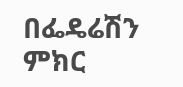በፌዴሬሽን ምክር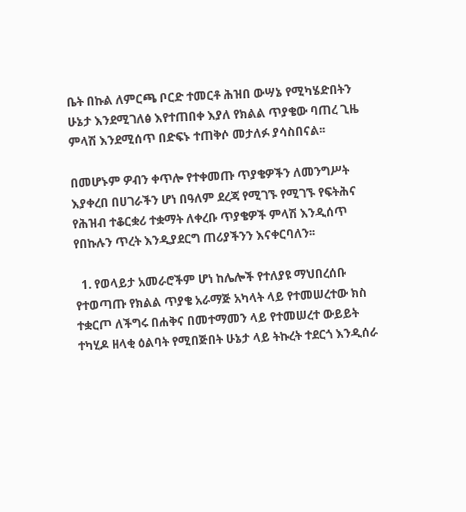ቤት በኩል ለምርጫ ቦርድ ተመርቶ ሕዝበ ውሣኔ የሚካሄድበትን ሁኔታ እንደሚገለፅ እየተጠበቀ እያለ የክልል ጥያቄው ባጠረ ጊዜ ምላሽ እንደሚሰጥ በድፍኑ ተጠቅሶ መታለፉ ያሳስበናል፡፡

በመሆኑም ዎብን ቀጥሎ የተቀመጡ ጥያቄዎችን ለመንግሥት እያቀረበ በሀገራችን ሆነ በዓለም ደረጃ የሚገኙ የሚገኙ የፍትሕና የሕዝብ ተቆርቋሪ ተቋማት ለቀረቡ ጥያቄዎች ምላሽ እንዲሰጥ የበኩሉን ጥረት እንዲያደርግ ጠሪያችንን እናቀርባለን፡፡

  1. የወላይታ አመራሮችም ሆነ ከሌሎች የተለያዩ ማህበረሰቡ የተወጣጡ የክልል ጥያቄ አራማጅ አካላት ላይ የተመሠረተው ክስ ተቋርጦ ለችግሩ በሐቅና በመተማመን ላይ የተመሠረተ ውይይት ተካሂዶ ዘላቂ ዕልባት የሚበጅበት ሁኔታ ላይ ትኩረት ተደርጎ እንዲሰራ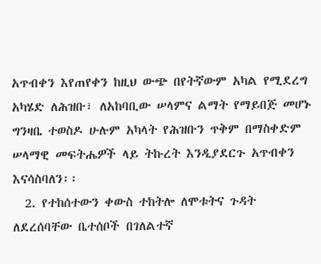አጥብቀን እየጠየቀን ከዚህ ውጭ በየትኛውም አካል የሚደረግ አካሄድ ለሕዝቡ፣ ለአከባቢው ሠላምና ልማት የማይበጅ መሆኑ ግንዛቤ ተወስዶ ሁሉም አካላት የሕዝቡን ጥቅም በማስቀድም ሠላማዊ መፍትሔዎች ላይ ትኩረት እንዲያደርጉ አጥብቀን እናሳስባለን፡፡
  2. የተከሰተውን ቀውስ ተከትሎ ለሞቱትና ጉዳት ለደረሰባቸው ቤተሰቦች በገለልተኛ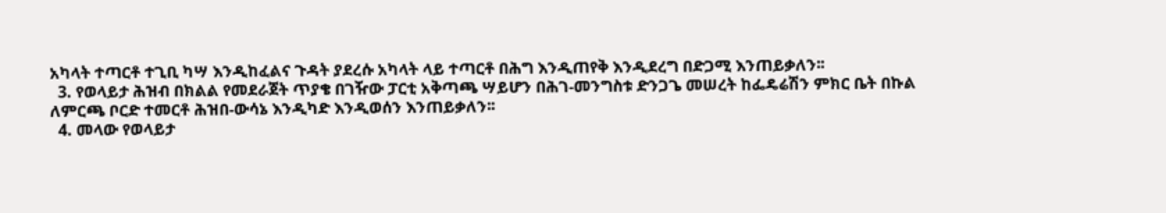አካላት ተጣርቶ ተጊቢ ካሣ እንዲከፈልና ጉዳት ያደረሱ አካላት ላይ ተጣርቶ በሕግ እንዲጠየቅ እንዲደረግ በድጋሚ እንጠይቃለን፡፡
  3. የወላይታ ሕዝብ በክልል የመደራጀት ጥያቄ በገዥው ፓርቲ አቅጣጫ ሣይሆን በሕገ-መንግስቱ ድንጋጌ መሠረት ከፌዴሬሽን ምክር ቤት በኩል ለምርጫ ቦርድ ተመርቶ ሕዝበ-ውሳኔ እንዲካድ እንዲወሰን እንጠይቃለን፡፡
  4. መላው የወላይታ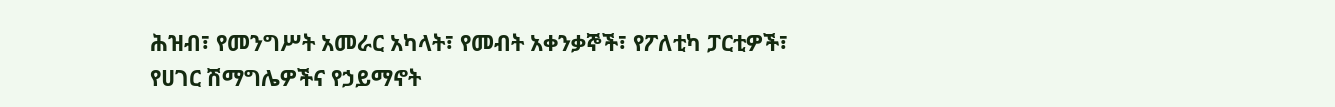ሕዝብ፣ የመንግሥት አመራር አካላት፣ የመብት አቀንቃኞች፣ የፖለቲካ ፓርቲዎች፣ የሀገር ሽማግሌዎችና የኃይማኖት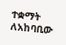ተቋማት ለአከባቢው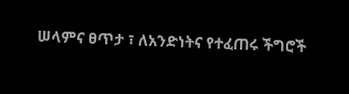ሠላምና ፀጥታ ፣ ለአንድነትና የተፈጠሩ ችግሮች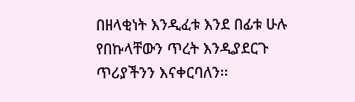በዘላቂነት እንዲፈቱ እንደ በፊቱ ሁሉ የበኩላቸውን ጥረት እንዲያደርጉ ጥሪያችንን እናቀርባለን፡፡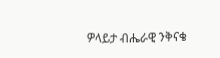ዎላይታ ብሔራዊ ንቅናቄ